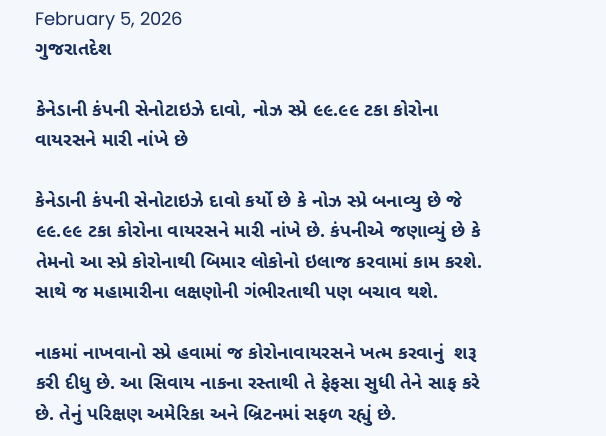February 5, 2026
ગુજરાતદેશ

કેનેડાની કંપની સેનોટાઇઝે દાવો, નોઝ સ્પ્રે ૯૯.૯૯ ટકા કોરોના વાયરસને મારી નાંખે છે

કેનેડાની કંપની સેનોટાઇઝે દાવો કર્યો છે કે નોઝ સ્પ્રે બનાવ્યુ છે જે ૯૯.૯૯ ટકા કોરોના વાયરસને મારી નાંખે છે. કંપનીએ જણાવ્યું છે કે તેમનો આ સ્પ્રે કોરોનાથી બિમાર લોકોનો ઇલાજ કરવામાં કામ કરશે. સાથે જ મહામારીના લક્ષણોની ગંભીરતાથી પણ બચાવ થશે.

નાકમાં નાખવાનો સ્પ્રે હવામાં જ કોરોનાવાયરસને ખત્મ કરવાનું  શરૂ કરી દીધુ છે. આ સિવાય નાકના રસ્તાથી તે ફેફસા સુધી તેને સાફ કરે છે. તેનું પરિક્ષણ અમેરિકા અને બ્રિટનમાં સફળ રહ્યું છે.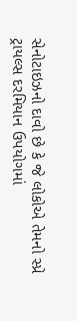સેનોટાઇઝનો દાવો છે કે જે લોકોએ તેમનો સ્પ્રે ટ્રાયલ્સ દરમિયાન ઉપયોગમાં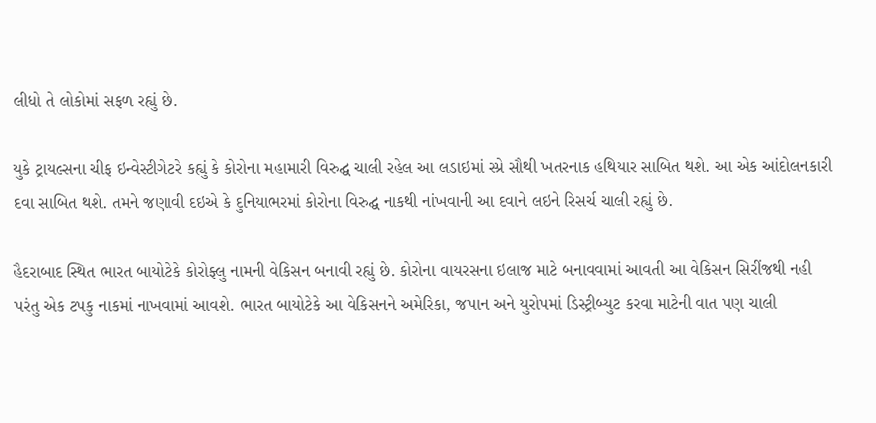લીધો તે લોકોમાં સફળ રહ્યું છે.

યુકે ટ્રાયલ્સના ચીફ ઇન્વેસ્ટીગેટરે કહ્યું કે કોરોના મહામારી વિરુદ્ઘ ચાલી રહેલ આ લડાઇમાં સ્પ્રે સૌથી ખતરનાક હથિયાર સાબિત થશે. આ એક આંદોલનકારી દવા સાબિત થશે. તમને જણાવી દઇએ કે દુનિયાભરમાં કોરોના વિરુદ્ઘ નાકથી નાંખવાની આ દવાને લઇને રિસર્ચ ચાલી રહ્યું છે.

હૈદરાબાદ સ્થિત ભારત બાયોટેકે કોરોફ્લુ નામની વેકિસન બનાવી રહ્યું છે. કોરોના વાયરસના ઇલાજ માટે બનાવવામાં આવતી આ વેકિસન સિરીંજથી નહી પરંતુ એક ટપકુ નાકમાં નાખવામાં આવશે. ભારત બાયોટેકે આ વેકિસનને અમેરિકા, જપાન અને યુરોપમાં ડિસ્ટ્રીબ્યુટ કરવા માટેની વાત પણ ચાલી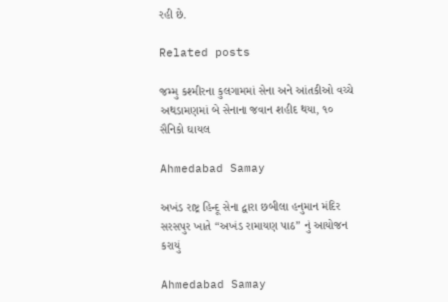રહી છે.

Related posts

જમ્મુ કશ્મીરના કુલગામમાં સેના અને આંતકીઓ વચ્ચે અથડામણમાં બે સેનાના જવાન શહીદ થયા, ૧૦ સૈનિકો ઘાયલ

Ahmedabad Samay

અખંડ રાષ્ટ્ર હિન્દૂ સેના દ્વારા છબીલા હનુમાન મંદિર સરસપુર ખાતે “અખંડ રામાયણ પાઠ” નું આયોજન કરાયું

Ahmedabad Samay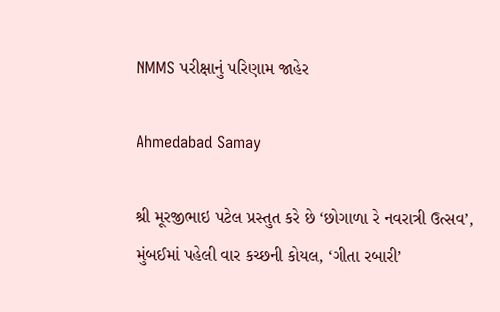NMMS પરીક્ષાનું પરિણામ જાહેર

Ahmedabad Samay

શ્રી મૂરજીભાઇ પટેલ પ્રસ્તુત કરે છે ‘છોગાળા રે નવરાત્રી ઉત્સવ’, મુંબઈમાં પહેલી વાર કચ્છની કોયલ, ‘ગીતા રબારી’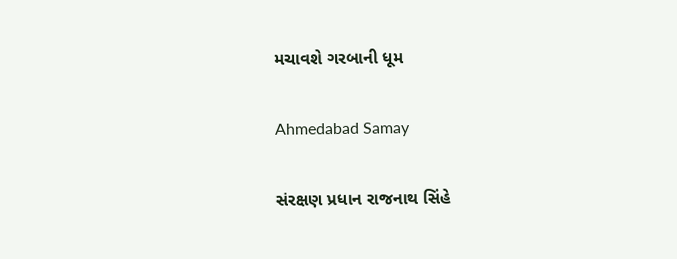મચાવશે ગરબાની ધૂમ

Ahmedabad Samay

સંરક્ષણ પ્રધાન રાજનાથ સિંહે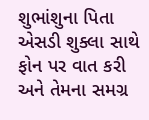શુભાંશુના પિતા એસડી શુક્લા સાથે ફોન પર વાત કરી અને તેમના સમગ્ર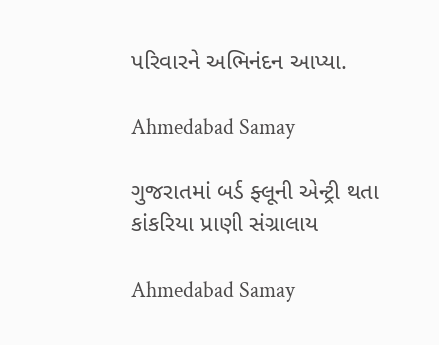પરિવારને અભિનંદન આપ્યા.

Ahmedabad Samay

ગુજરાતમાં બર્ડ ફ્લૂની એન્ટ્રી થતા કાંકરિયા પ્રાણી સંગ્રાલાય

Ahmedabad Samay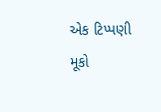એક ટિપ્પણી મૂકો